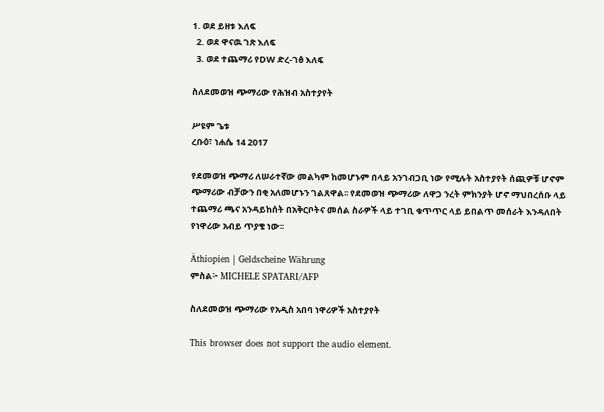1. ወደ ይዘቱ እለፍ
  2. ወደ ዋናዉ ገጽ እለፍ
  3. ወደ ተጨማሪ የDW ድረ-ገፅ እለፍ

ስለደመወዝ ጭማሪው የሕዝብ አስተያየት

ሥዩም ጌቱ
ረቡዕ፣ ነሐሴ 14 2017

የደመወዝ ጭማሪ ለሠራተኛው መልካም ከመሆኑም በላይ አንገብጋቢ ነው የሚሉት አስተያየት ሰጪዎቹ ሆኖም ጭማሪው ብቻውን በቂ አለመሆኑን ገልጸዋል፡፡ የደመወዝ ጭማሪው ለዋጋ ንረት ምክንያት ሆኖ ማህበረሰቡ ላይ ተጨማሪ ጫና አንዳይከሰት በአቅርቦትና መሰል ስራዎች ላይ ተገቢ ቁጥጥር ላይ ይበልጥ መሰራት እንዳለበት የነዋሪው አብይ ጥያቄ ነው፡፡

Äthiopien | Geldscheine Währung
ምስል፦ MICHELE SPATARI/AFP

ስለደመወዝ ጭማሪው የአዲስ አበባ ነዋሪዎች አስተያየት

This browser does not support the audio element.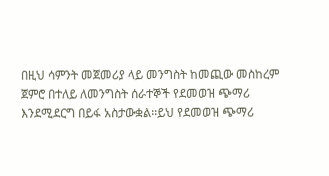በዚህ ሳምንት መጀመሪያ ላይ መንግስት ከመጪው መስከረም ጀምሮ በተለይ ለመንግስት ሰራተኞች የደመወዝ ጭማሪ እንደሚደርግ በይፋ አስታውቋል፡፡ይህ የደመወዝ ጭማሪ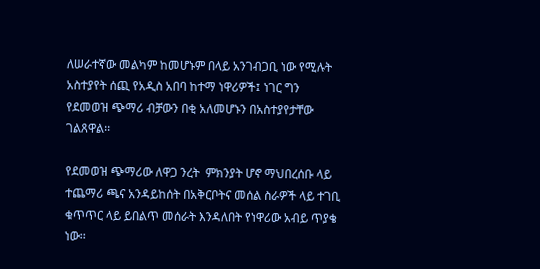ለሠራተኛው መልካም ከመሆኑም በላይ አንገብጋቢ ነው የሚሉት አስተያየት ሰጪ የአዲስ አበባ ከተማ ነዋሪዎች፤ ነገር ግን የደመወዝ ጭማሪ ብቻውን በቂ አለመሆኑን በአስተያየታቸው ገልጸዋል፡፡

የደመወዝ ጭማሪው ለዋጋ ንረት  ምክንያት ሆኖ ማህበረሰቡ ላይ ተጨማሪ ጫና አንዳይከሰት በአቅርቦትና መሰል ስራዎች ላይ ተገቢ ቁጥጥር ላይ ይበልጥ መሰራት እንዳለበት የነዋሪው አብይ ጥያቄ ነው፡፡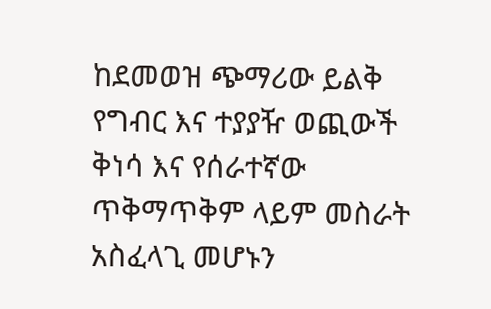ከደመወዝ ጭማሪው ይልቅ የግብር እና ተያያዥ ወጪውች ቅነሳ እና የሰራተኛው ጥቅማጥቅም ላይም መስራት አስፈላጊ መሆኑን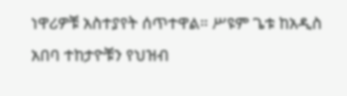ነዋሪዎቹ አስተያየት ሰጥተዋል። ሥዩም ጌቱ ከአዲስ አበባ ተከታዮቹን የህዝብ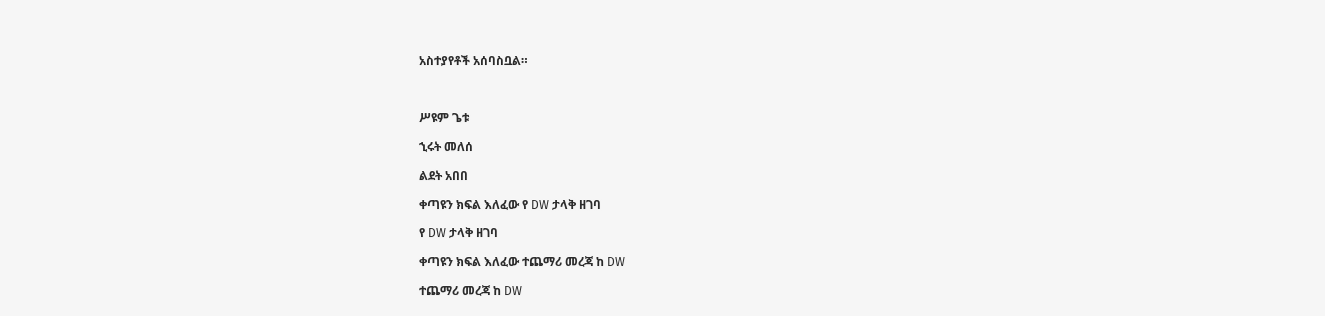አስተያየቶች አሰባስቧል።



ሥዩም ጌቱ

ኂሩት መለሰ

ልደት አበበ

ቀጣዩን ክፍል እለፈው የ DW ታላቅ ዘገባ

የ DW ታላቅ ዘገባ

ቀጣዩን ክፍል እለፈው ተጨማሪ መረጃ ከ DW

ተጨማሪ መረጃ ከ DW